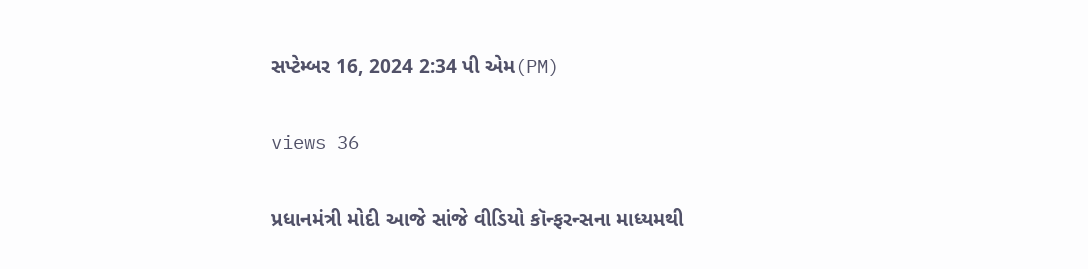સપ્ટેમ્બર 16, 2024 2:34 પી એમ(PM)

views 36

પ્રધાનમંત્રી મોદી આજે સાંજે વીડિયો કૉન્ફરન્સના માધ્યમથી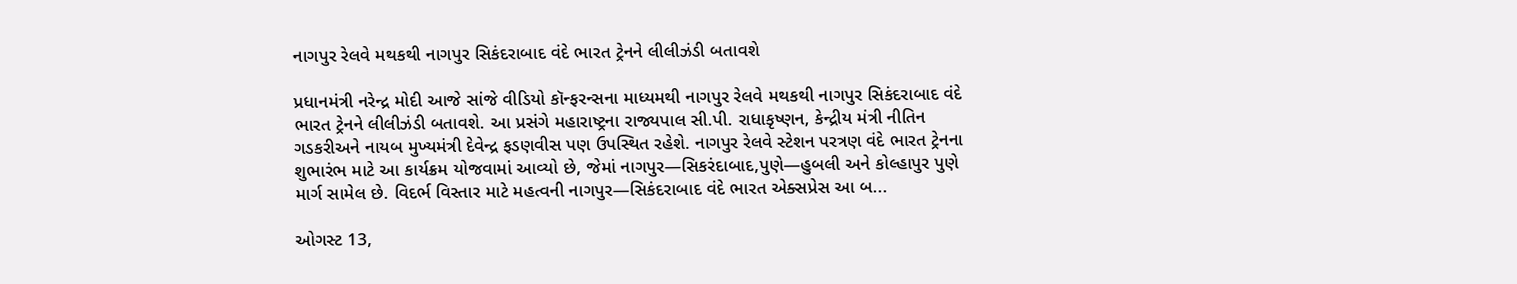નાગપુર રેલવે મથકથી નાગપુર સિકંદરાબાદ વંદે ભારત ટ્રેનને લીલીઝંડી બતાવશે

પ્રધાનમંત્રી નરેન્દ્ર મોદી આજે સાંજે વીડિયો કૉન્ફરન્સના માધ્યમથી નાગપુર રેલવે મથકથી નાગપુર સિકંદરાબાદ વંદે ભારત ટ્રેનને લીલીઝંડી બતાવશે. આ પ્રસંગે મહારાષ્ટ્રના રાજ્યપાલ સી.પી. રાધાકૃષ્ણન, કેન્દ્રીય મંત્રી નીતિન ગડકરીઅને નાયબ મુખ્યમંત્રી દેવેન્દ્ર ફડણવીસ પણ ઉપસ્થિત રહેશે. નાગપુર રેલવે સ્ટેશન પરત્રણ વંદે ભારત ટ્રેનના શુભારંભ માટે આ કાર્યક્રમ યોજવામાં આવ્યો છે, જેમાં નાગપુર—સિકરંદાબાદ,પુણે—હુબલી અને કોલ્હાપુર પુણે માર્ગ સામેલ છે. વિદર્ભ વિસ્તાર માટે મહત્વની નાગપુર—સિકંદરાબાદ વંદે ભારત એક્સપ્રેસ આ બ...

ઓગસ્ટ 13,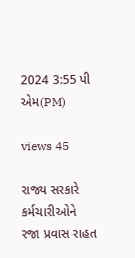2024 3:55 પી એમ(PM)

views 45

રાજ્ય સરકારે કર્મચારીઓને રજા પ્રવાસ રાહત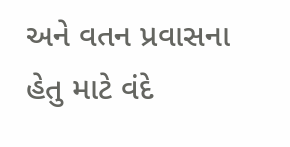અને વતન પ્રવાસના હેતુ માટે વંદે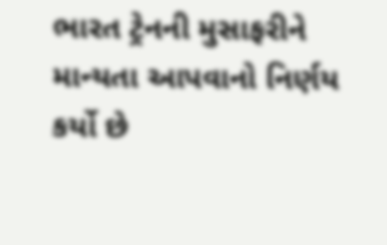ભારત ટ્રેનની મુસાફરીને માન્યતા આપવાનો નિર્ણય કર્યો છે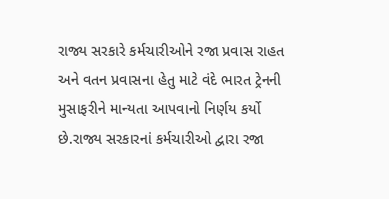રાજ્ય સરકારે કર્મચારીઓને રજા પ્રવાસ રાહત અને વતન પ્રવાસના હેતુ માટે વંદે ભારત ટ્રેનની મુસાફરીને માન્યતા આપવાનો નિર્ણય કર્યો છે.રાજ્ય સરકારનાં કર્મચારીઓ દ્વારા રજા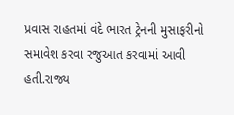પ્રવાસ રાહતમાં વંદે ભારત ટ્રેનની મુસાફરીનો સમાવેશ કરવા રજુઆત કરવામાં આવી હતી.રાજ્ય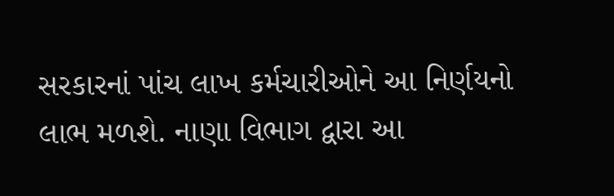સરકારનાં પાંચ લાખ કર્મચારીઓને આ નિર્ણયનો લાભ મળશે. નાણા વિભાગ દ્વારા આ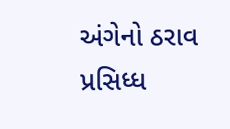અંગેનો ઠરાવ પ્રસિધ્ધ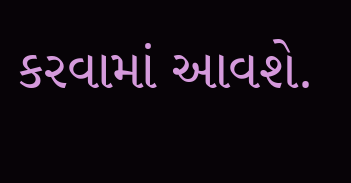કરવામાં આવશે.